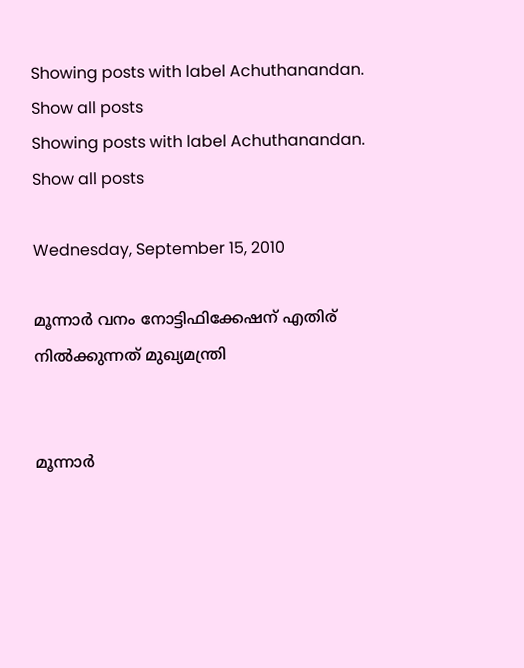Showing posts with label Achuthanandan. Show all posts
Showing posts with label Achuthanandan. Show all posts

Wednesday, September 15, 2010

മൂന്നാര്‍ വനം നോട്ടിഫിക്കേഷന് എതിര് നില്‍ക്കുന്നത് മുഖ്യമന്ത്രി


മൂന്നാര്‍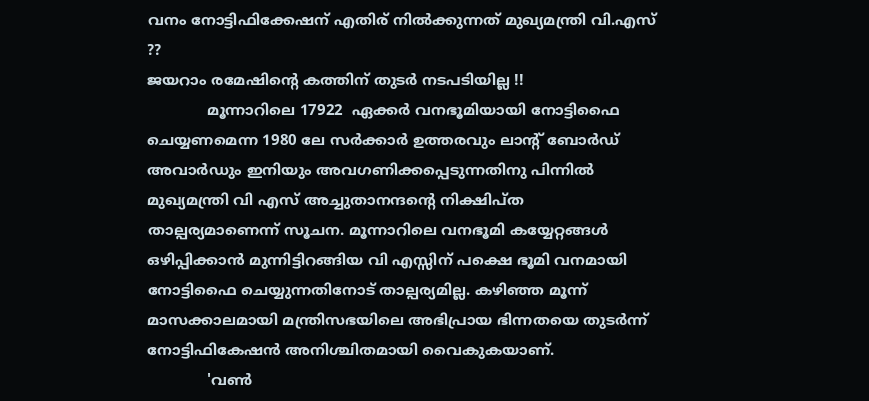വനം നോട്ടിഫിക്കേഷന് എതിര് നില്‍ക്കുന്നത് മുഖ്യമന്ത്രി വി.എസ് ??
ജയറാം രമേഷിന്റെ കത്തിന് തുടര്‍ നടപടിയില്ല !!
             മൂന്നാറിലെ 17922  ഏക്കര്‍ വനഭൂമിയായി നോട്ടിഫൈ ചെയ്യണമെന്ന 1980 ലേ സര്‍ക്കാര്‍ ഉത്തരവും ലാന്റ് ബോര്‍ഡ് അവാര്‍ഡും ഇനിയും അവഗണിക്കപ്പെടുന്നതിനു പിന്നില്‍ മുഖ്യമന്ത്രി വി എസ് അച്ചുതാനന്ദന്റെ നിക്ഷിപ്ത താല്പര്യമാണെന്ന് സൂചന. മൂന്നാറിലെ വനഭൂമി കയ്യേറ്റങ്ങള്‍ ഒഴിപ്പിക്കാന്‍ മുന്നിട്ടിറങ്ങിയ വി എസ്സിന് പക്ഷെ ഭൂമി വനമായി നോട്ടിഫൈ ചെയ്യുന്നതിനോട് താല്പര്യമില്ല. കഴിഞ്ഞ മൂന്ന് മാസക്കാലമായി മന്ത്രിസഭയിലെ അഭിപ്രായ ഭിന്നതയെ തുടര്‍ന്ന് നോട്ടിഫികേഷന്‍ അനിശ്ചിതമായി വൈകുകയാണ്.
             'വണ്‍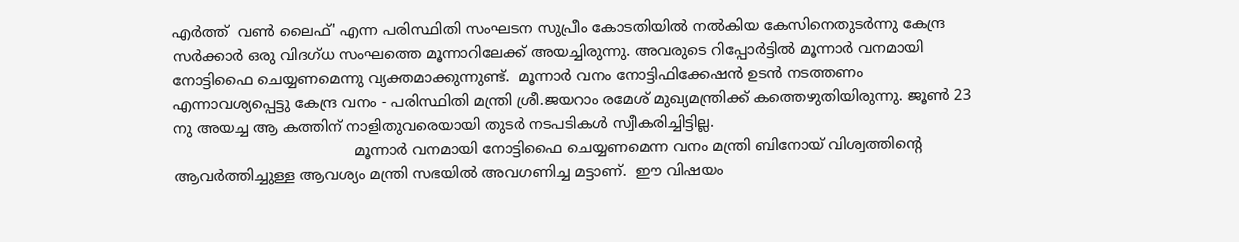എര്‍ത്ത്  വണ്‍ ലൈഫ്' എന്ന പരിസ്ഥിതി സംഘടന സുപ്രീം കോടതിയില്‍ നല്‍കിയ കേസിനെതുടര്‍ന്നു കേന്ദ്ര സര്‍ക്കാര്‍ ഒരു വിദഗ്ധ സംഘത്തെ മൂന്നാറിലേക്ക് അയച്ചിരുന്നു. അവരുടെ റിപ്പോര്‍ട്ടില്‍ മൂന്നാര്‍ വനമായി നോട്ടിഫൈ ചെയ്യണമെന്നു വ്യക്തമാക്കുന്നുണ്ട്.  മൂന്നാര്‍ വനം നോട്ടിഫിക്കേഷന്‍ ഉടന്‍ നടത്തണം എന്നാവശ്യപ്പെട്ടു കേന്ദ്ര വനം - പരിസ്ഥിതി മന്ത്രി ശ്രീ.ജയറാം രമേശ്‌ മുഖ്യമന്ത്രിക്ക് കത്തെഴുതിയിരുന്നു. ജൂണ്‍ 23 നു അയച്ച ആ കത്തിന് നാളിതുവരെയായി തുടര്‍ നടപടികള്‍ സ്വീകരിച്ചിട്ടില്ല.
                                       മൂന്നാര്‍ വനമായി നോട്ടിഫൈ ചെയ്യണമെന്ന വനം മന്ത്രി ബിനോയ്‌ വിശ്വത്തിന്റെ  ആവര്‍ത്തിച്ചുള്ള ആവശ്യം മന്ത്രി സഭയില്‍ അവഗണിച്ച മട്ടാണ്.  ഈ വിഷയം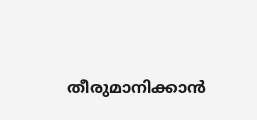തീരുമാനിക്കാന്‍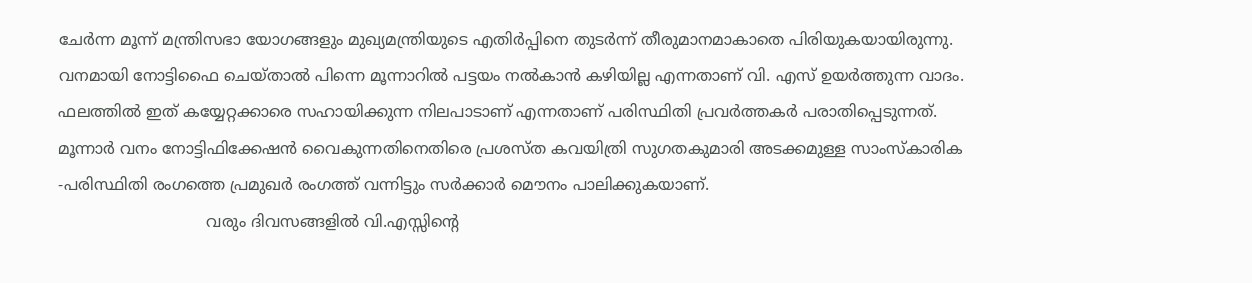ചേര്‍ന്ന മൂന്ന് മന്ത്രിസഭാ യോഗങ്ങളും മുഖ്യമന്ത്രിയുടെ എതിര്‍പ്പിനെ തുടര്‍ന്ന് തീരുമാനമാകാതെ പിരിയുകയായിരുന്നു.
വനമായി നോട്ടിഫൈ ചെയ്‌താല്‍ പിന്നെ മൂന്നാറില്‍ പട്ടയം നല്‍കാന്‍ കഴിയില്ല എന്നതാണ് വി. എസ് ഉയര്‍ത്തുന്ന വാദം. ഫലത്തില്‍ ഇത് കയ്യേറ്റക്കാരെ സഹായിക്കുന്ന നിലപാടാണ് എന്നതാണ് പരിസ്ഥിതി പ്രവര്‍ത്തകര്‍ പരാതിപ്പെടുന്നത്. മൂന്നാര്‍ വനം നോട്ടിഫിക്കേഷന്‍ വൈകുന്നതിനെതിരെ പ്രശസ്ത കവയിത്രി സുഗതകുമാരി അടക്കമുള്ള സാംസ്കാരിക -പരിസ്ഥിതി രംഗത്തെ പ്രമുഖര്‍ രംഗത്ത്‌ വന്നിട്ടും സര്‍ക്കാര്‍ മൌനം പാലിക്കുകയാണ്.
                              വരും ദിവസങ്ങളില്‍ വി.എസ്സിന്റെ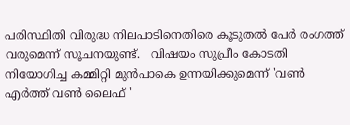പരിസ്ഥിതി വിരുദ്ധ നിലപാടിനെതിരെ കൂടുതല്‍ പേര്‍ രംഗത്ത്‌ വരുമെന്ന് സൂചനയുണ്ട്.   വിഷയം സുപ്രീം കോടതി നിയോഗിച്ച കമ്മിറ്റി മുന്‍പാകെ ഉന്നയിക്കുമെന്ന് 'വണ്‍ എര്‍ത്ത് വണ്‍ ലൈഫ് '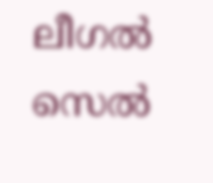ലീഗല്‍ സെല്‍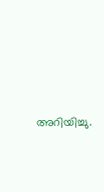അറിയിച്ചു.